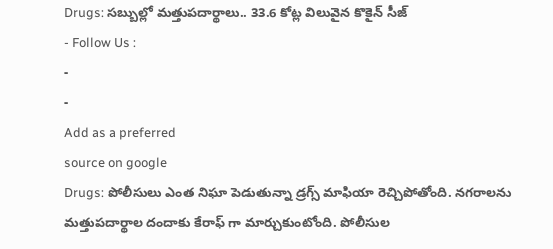Drugs: సబ్బుల్లో మత్తుపదార్థాలు.. 33.6 కోట్ల విలువైన కొకైన్ సీజ్
- Follow Us :
-
-
Add as a preferred
source on google
Drugs: పోలీసులు ఎంత నిఘా పెడుతున్నా డ్రగ్స్ మాఫియా రెచ్చిపోతోంది. నగరాలను మత్తుపదార్థాల దందాకు కేరాఫ్ గా మార్చుకుంటోంది. పోలీసుల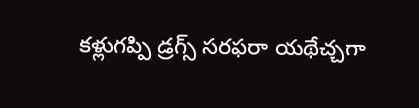కళ్లుగప్పి డ్రగ్స్ సరఫరా యథేచ్చగా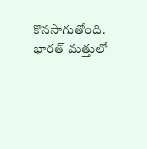కొనసాగుతోంది. భారత్ మత్తులో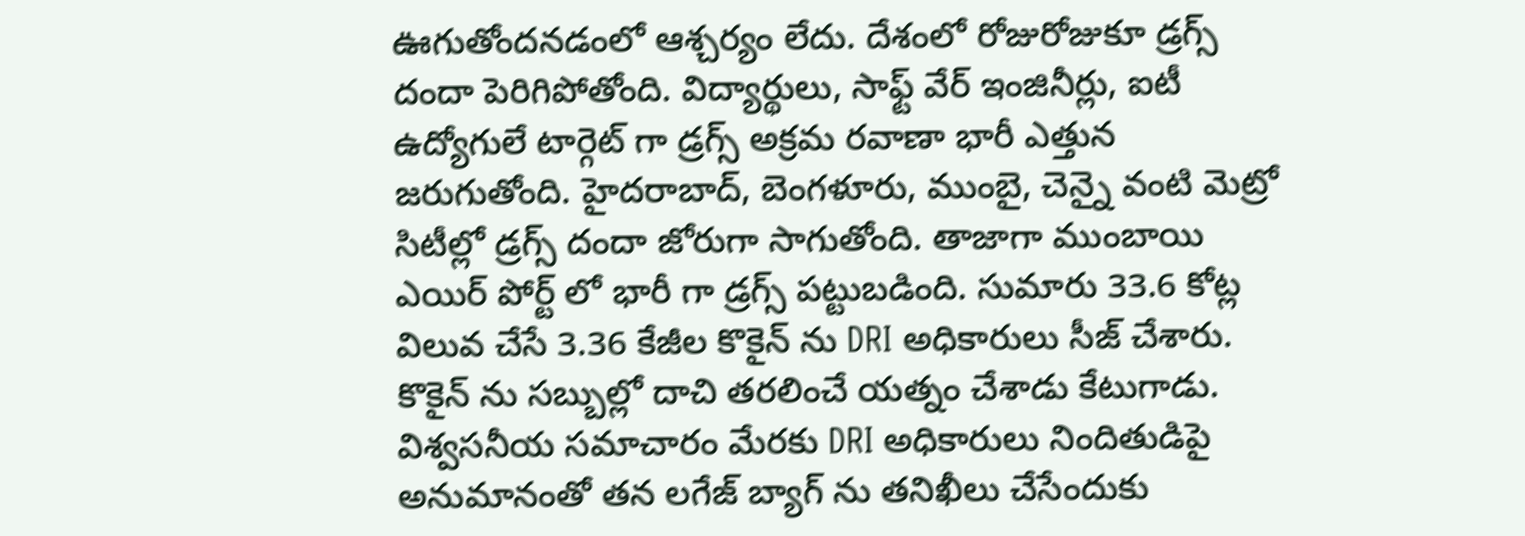ఊగుతోందనడంలో ఆశ్చర్యం లేదు. దేశంలో రోజురోజుకూ డ్రగ్స్ దందా పెరిగిపోతోంది. విద్యార్థులు, సాఫ్ట్ వేర్ ఇంజినీర్లు, ఐటీ ఉద్యోగులే టార్గెట్ గా డ్రగ్స్ అక్రమ రవాణా భారీ ఎత్తున జరుగుతోంది. హైదరాబాద్, బెంగళూరు, ముంబై, చెన్నై వంటి మెట్రో సిటీల్లో డ్రగ్స్ దందా జోరుగా సాగుతోంది. తాజాగా ముంబాయి ఎయిర్ పోర్ట్ లో భారీ గా డ్రగ్స్ పట్టుబడింది. సుమారు 33.6 కోట్ల విలువ చేసే 3.36 కేజీల కొకైన్ ను DRI అధికారులు సీజ్ చేశారు. కొకైన్ ను సబ్బుల్లో దాచి తరలించే యత్నం చేశాడు కేటుగాడు. విశ్వసనీయ సమాచారం మేరకు DRI అధికారులు నిందితుడిపై అనుమానంతో తన లగేజ్ బ్యాగ్ ను తనిఖీలు చేసేందుకు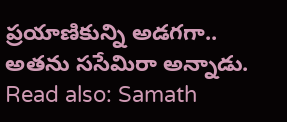ప్రయాణికున్ని అడగగా.. అతను ససేమిరా అన్నాడు.
Read also: Samath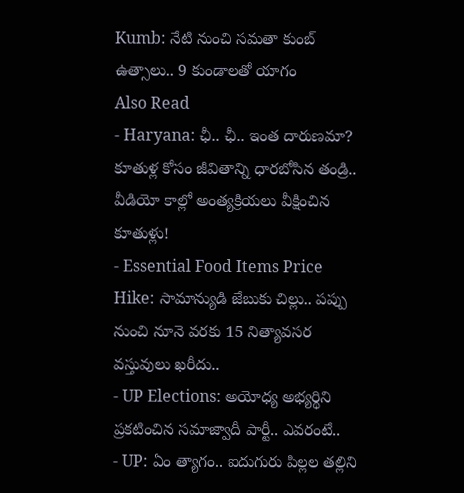Kumb: నేటి నుంచి సమతా కుంబ్ ఉత్సాలు.. 9 కుండాలతో యాగం
Also Read
- Haryana: ఛీ.. ఛీ.. ఇంత దారుణమా? కూతుళ్ల కోసం జీవితాన్ని ధారబోసిన తండ్రి.. వీడియో కాల్లో అంత్యక్రియలు వీక్షించిన కూతుళ్లు!
- Essential Food Items Price Hike: సామాన్యుడి జేబుకు చిల్లు.. పప్పు నుంచి నూనె వరకు 15 నిత్యావసర వస్తువులు ఖరీదు..
- UP Elections: అయోధ్య అభ్యర్థిని ప్రకటించిన సమాజ్వాదీ పార్టీ.. ఎవరంటే..
- UP: ఏం త్యాగం.. ఐదుగురు పిల్లల తల్లిని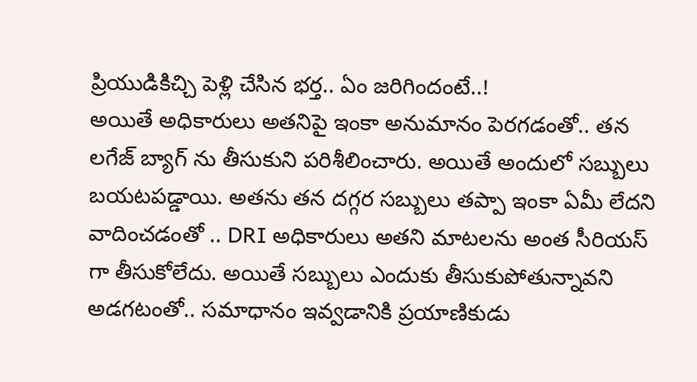ప్రియుడికిచ్చి పెళ్లి చేసిన భర్త.. ఏం జరిగిందంటే..!
అయితే అధికారులు అతనిపై ఇంకా అనుమానం పెరగడంతో.. తన లగేజ్ బ్యాగ్ ను తీసుకుని పరిశీలించారు. అయితే అందులో సబ్బులు బయటపడ్డాయి. అతను తన దగ్గర సబ్బులు తప్పా ఇంకా ఏమీ లేదని వాదించడంతో .. DRI అధికారులు అతని మాటలను అంత సీరియస్ గా తీసుకోలేదు. అయితే సబ్బులు ఎందుకు తీసుకుపోతున్నావని అడగటంతో.. సమాధానం ఇవ్వడానికి ప్రయాణికుడు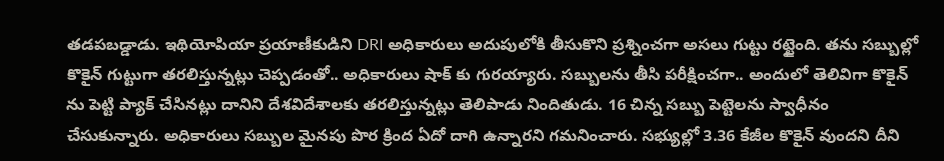తడపబడ్డాడు. ఇథియోపియా ప్రయాణీకుడిని DRI అధికారులు అదుపులోకి తీసుకొని ప్రశ్నించగా అసలు గుట్టు రట్టైంది. తను సబ్బుల్లో కొకైన్ గుట్టుగా తరలిస్తున్నట్లు చెప్పడంతో.. అధికారులు షాక్ కు గురయ్యారు. సబ్బులను తీసి పరీక్షించగా.. అందులో తెలివిగా కొకైన్ ను పెట్టి ప్యాక్ చేసినట్లు దానిని దేశవిదేశాలకు తరలిస్తున్నట్లు తెలిపాడు నిందితుడు. 16 చిన్న సబ్బు పెట్టెలను స్వాధీనం చేసుకున్నారు. అధికారులు సబ్బుల మైనపు పొర క్రింద ఏదో దాగి ఉన్నారని గమనించారు. సభ్యుల్లో 3.36 కేజీల కొకైన్ వుందని దీని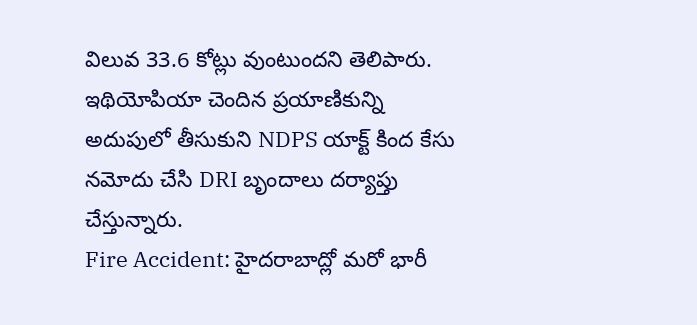విలువ 33.6 కోట్లు వుంటుందని తెలిపారు. ఇథియోపియా చెందిన ప్రయాణికున్ని అదుపులో తీసుకుని NDPS యాక్ట్ కింద కేసు నమోదు చేసి DRI బృందాలు దర్యాప్తు చేస్తున్నారు.
Fire Accident: హైదరాబాద్లో మరో భారీ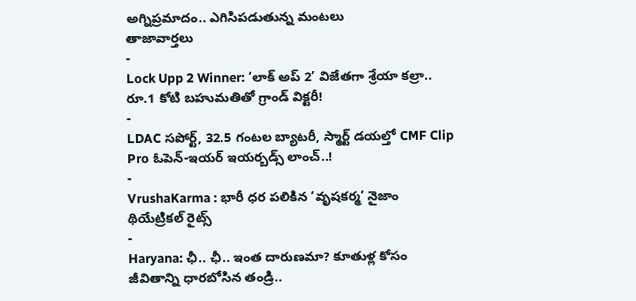అగ్నిప్రమాదం.. ఎగిసిపడుతున్న మంటలు
తాజావార్తలు
-
Lock Upp 2 Winner: ‘లాక్ అప్ 2’ విజేతగా శ్రేయా కల్రా.. రూ.1 కోటి బహుమతితో గ్రాండ్ విక్టరీ!
-
LDAC సపోర్ట్, 32.5 గంటల బ్యాటరీ, స్మార్ట్ డయల్తో CMF Clip Pro ఓపెన్-ఇయర్ ఇయర్బడ్స్ లాంచ్..!
-
VrushaKarma : భారీ ధర పలికిన ‘వృషకర్మ’ నైజాం థియేట్రికల్ రైట్స్
-
Haryana: ఛీ.. ఛీ.. ఇంత దారుణమా? కూతుళ్ల కోసం జీవితాన్ని ధారబోసిన తండ్రి..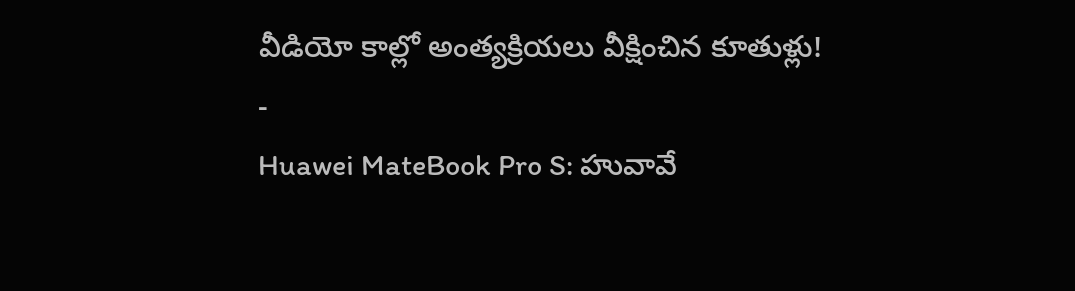వీడియో కాల్లో అంత్యక్రియలు వీక్షించిన కూతుళ్లు!
-
Huawei MateBook Pro S: హువావే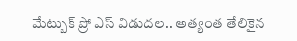మేట్బుక్ ప్రో ఎస్ విడుదల.. అత్యంత తేలికైన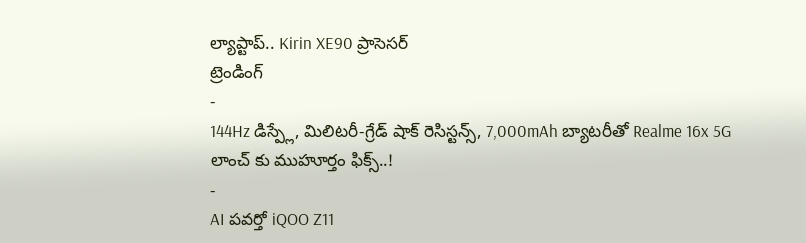ల్యాప్టాప్.. Kirin XE90 ప్రాసెసర్
ట్రెండింగ్
-
144Hz డిస్ప్లే, మిలిటరీ-గ్రేడ్ షాక్ రెసిస్టన్స్, 7,000mAh బ్యాటరీతో Realme 16x 5G లాంచ్ కు ముహూర్తం ఫిక్స్..!
-
AI పవర్తో iQOO Z11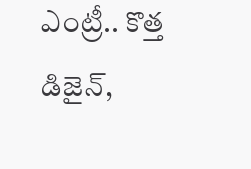ఎంట్రీ.. కొత్త డిజైన్,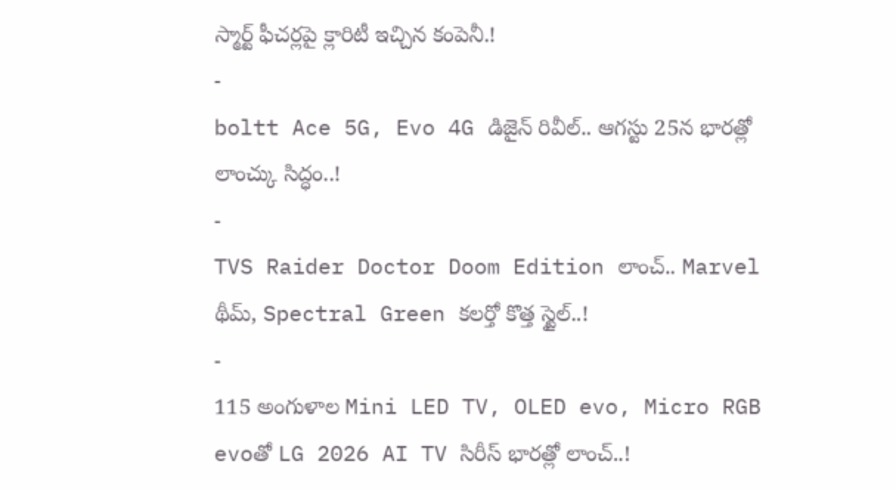స్మార్ట్ ఫీచర్లపై క్లారిటీ ఇచ్చిన కంపెనీ.!
-
boltt Ace 5G, Evo 4G డిజైన్ రివీల్.. ఆగస్టు 25న భారత్లో లాంచ్కు సిద్ధం..!
-
TVS Raider Doctor Doom Edition లాంచ్.. Marvel థీమ్, Spectral Green కలర్తో కొత్త స్టైల్..!
-
115 అంగుళాల Mini LED TV, OLED evo, Micro RGB evoతో LG 2026 AI TV సిరీస్ భారత్లో లాంచ్..!